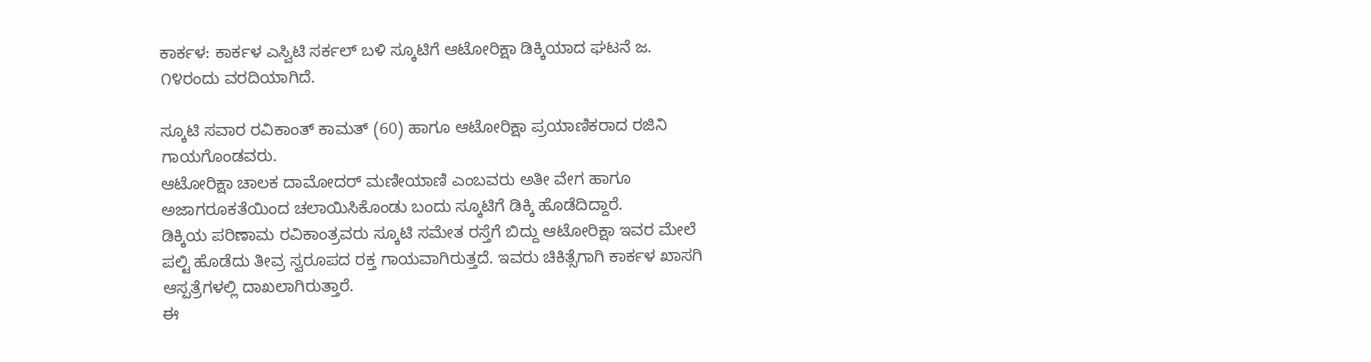ಕಾರ್ಕಳ: ಕಾರ್ಕಳ ಎಸ್ವಿಟಿ ಸರ್ಕಲ್ ಬಳಿ ಸ್ಕೂಟಿಗೆ ಆಟೋರಿಕ್ಷಾ ಡಿಕ್ಕಿಯಾದ ಘಟನೆ ಜ. ೧೪ರಂದು ವರದಿಯಾಗಿದೆ.

ಸ್ಕೂಟಿ ಸವಾರ ರವಿಕಾಂತ್ ಕಾಮತ್ (60) ಹಾಗೂ ಆಟೋರಿಕ್ಷಾ ಪ್ರಯಾಣಿಕರಾದ ರಜಿನಿ ಗಾಯಗೊಂಡವರು.
ಆಟೋರಿಕ್ಷಾ ಚಾಲಕ ದಾಮೋದರ್ ಮಣೀಯಾಣಿ ಎಂಬವರು ಅತೀ ವೇಗ ಹಾಗೂ ಅಜಾಗರೂಕತೆಯಿಂದ ಚಲಾಯಿಸಿಕೊಂಡು ಬಂದು ಸ್ಕೂಟಿಗೆ ಡಿಕ್ಕಿ ಹೊಡೆದಿದ್ದಾರೆ.
ಡಿಕ್ಕಿಯ ಪರಿಣಾಮ ರವಿಕಾಂತ್ರವರು ಸ್ಕೂಟಿ ಸಮೇತ ರಸ್ತೆಗೆ ಬಿದ್ದು ಆಟೋರಿಕ್ಷಾ ಇವರ ಮೇಲೆ ಪಲ್ಟಿ ಹೊಡೆದು ತೀವ್ರ ಸ್ವರೂಪದ ರಕ್ತ ಗಾಯವಾಗಿರುತ್ತದೆ. ಇವರು ಚಿಕಿತ್ಸೆಗಾಗಿ ಕಾರ್ಕಳ ಖಾಸಗಿ ಆಸ್ಪತ್ರೆಗಳಲ್ಲಿ ದಾಖಲಾಗಿರುತ್ತಾರೆ.
ಈ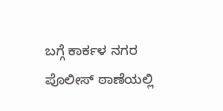ಬಗ್ಗೆ ಕಾರ್ಕಳ ನಗರ ಪೊಲೀಸ್ ಠಾಣೆಯಲ್ಲಿ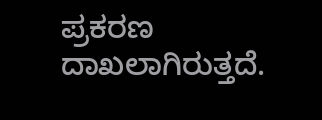ಪ್ರಕರಣ ದಾಖಲಾಗಿರುತ್ತದೆ.